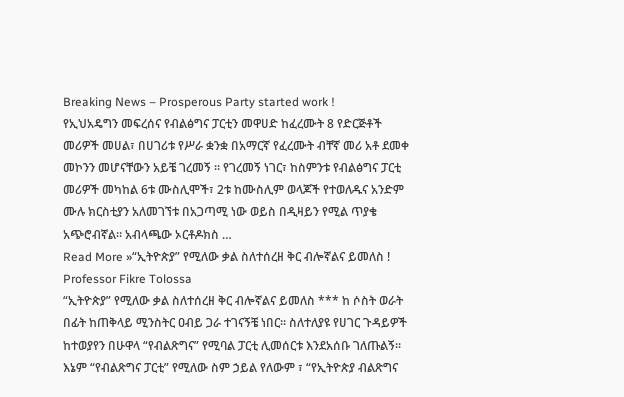Breaking News – Prosperous Party started work !
የኢህአዴግን መፍረሰና የብልፅግና ፓርቲን መዋሀድ ከፈረሙት 8 የድርጅቶች መሪዎች መሀል፣ በሀገሪቱ የሥራ ቋንቋ በአማርኛ የፈረሙት ብቸኛ መሪ አቶ ደመቀ መኮንን መሆናቸውን አይቼ ገረመኝ ። የገረመኝ ነገር፣ ከስምንቱ የብልፅግና ፓርቲ መሪዎች መካከል 6ቱ ሙስሊሞች፣ 2ቱ ከሙስሊም ወላጆች የተወለዱና አንድም ሙሉ ክርስቲያን አለመገኘቱ በአጋጣሚ ነው ወይስ በዲዛይን የሚል ጥያቄ አጭሮብኛል። አብላጫው ኦርቶዶክስ …
Read More »“ኢትዮጵያ” የሚለው ቃል ስለተሰረዘ ቅር ብሎኛልና ይመለስ ! Professor Fikre Tolossa
“ኢትዮጵያ” የሚለው ቃል ስለተሰረዘ ቅር ብሎኛልና ይመለስ *** ከ ሶስት ወራት በፊት ከጠቅላይ ሚንስትር ዐብይ ጋራ ተገናኝቼ ነበር። ስለተለያዩ የሀገር ጉዳይዎች ከተወያየን በሁዋላ “የብልጽግና” የሚባል ፓርቲ ሊመሰርቱ እንደአሰቡ ገለጡልኝ። እኔም “የብልጽግና ፓርቲ” የሚለው ስም ኃይል የለውም ፣ “የኢትዮጵያ ብልጽግና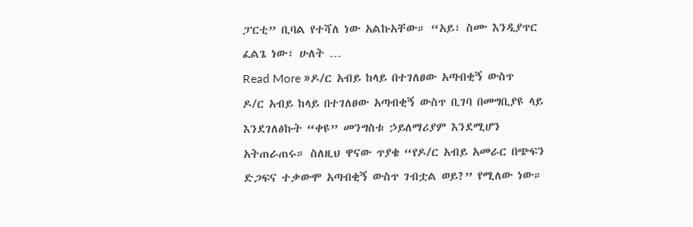ፓርቲ” ቢባል የተሻለ ነው አልኩአቸው። “አይ፣ ስሙ እንዲያጥር ፈልጌ ነው፣ ሁለት …
Read More »ዶ/ር አብይ ከላይ በተገለፀው አጣብቂኝ ውስጥ
ዶ/ር አብይ ከላይ በተገለፀው አጣብቂኝ ውስጥ ቢገባ በመግቢያዩ ላይ እንደገለፅኩት “ቀዩ” መንግስቱ ኃይለማሪያም እንደሚሆን አትጠራጠሩ። ስለዚህ ዋናው ጥያቄ “የዶ/ር አብይ አመራር በጭፍን ድጋፍና ተቃውሞ አጣብቂኝ ውስጥ ገብቷል ወይ?” የሚለው ነው።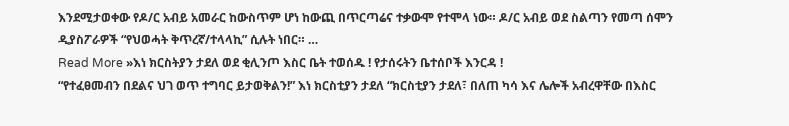እንደሚታወቀው የዶ/ር አብይ አመራር ከውስጥም ሆነ ከውጪ በጥርጣሬና ተቃውሞ የተሞላ ነው። ዶ/ር አብይ ወደ ስልጣን የመጣ ሰሞን ዲያስፖራዎች “የህወሓት ቅጥረኛ/ተላላኪ” ሲሉት ነበር። …
Read More »እነ ክርስትያን ታደለ ወደ ቂሊንጦ እስር ቤት ተወሰዱ ! የታሰሩትን ቤተሰቦች እንርዳ !
“የተፈፀመብን በደልና ህገ ወጥ ተግባር ይታወቅልን!” እነ ክርስቲያን ታደለ “ክርስቲያን ታደለ፣ በለጠ ካሳ እና ሌሎች አብረዋቸው በእስር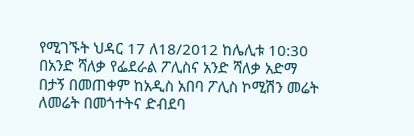የሚገኙት ህዳር 17 ለ18/2012 ከሌሊቱ 10:30 በአንድ ሻለቃ የፌደራል ፖሊስና አንድ ሻለቃ አድማ በታኝ በመጠቀም ከአዲስ አበባ ፖሊስ ኮሚሽን መሬት ለመሬት በመጎተትና ድብደባ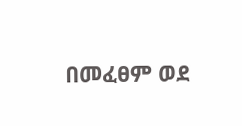በመፈፀም ወደ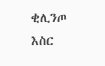ቂሊንጦ እስር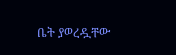ቤት ያወረዷቸው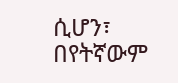ሲሆን፣ በየትኛውም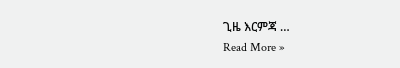ጊዜ እርምጃ …
Read More »